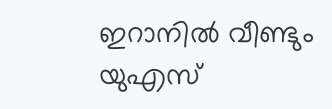ഇറാനില്‍ വീണ്ടും യുഎസ്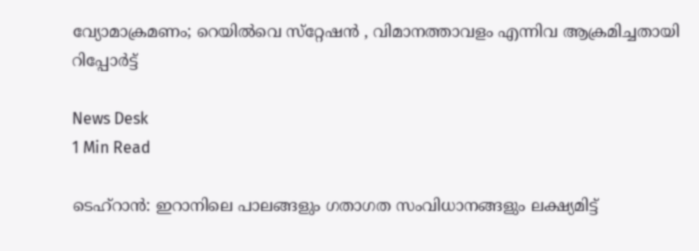വ്യോമാക്രമണം; റെയില്‍വെ സ്‌റ്റേഷന്‍ , വിമാനത്താവളം എന്നിവ ആക്രമിച്ചതായി റിപ്പോര്‍ട്ട്

News Desk
1 Min Read

ടെഹ്‌റാന്‍: ഇറാനിലെ പാലങ്ങളും ഗതാഗത സംവിധാനങ്ങളും ലക്ഷ്യമിട്ട്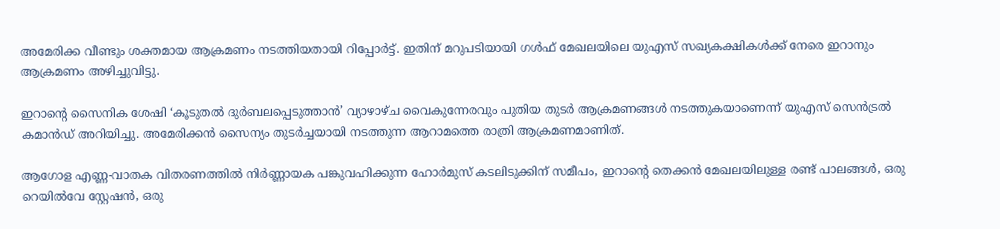അമേരിക്ക വീണ്ടും ശക്തമായ ആക്രമണം നടത്തിയതായി റിപ്പോര്‍ട്ട്. ഇതിന് മറുപടിയായി ഗള്‍ഫ് മേഖലയിലെ യുഎസ് സഖ്യകക്ഷികള്‍ക്ക് നേരെ ഇറാനും ആക്രമണം അഴിച്ചുവിട്ടു.

ഇറാന്റെ സൈനിക ശേഷി ‘കൂടുതല്‍ ദുര്‍ബലപ്പെടുത്താന്‍’ വ്യാഴാഴ്ച വൈകുന്നേരവും പുതിയ തുടര്‍ ആക്രമണങ്ങള്‍ നടത്തുകയാണെന്ന് യുഎസ് സെന്‍ട്രല്‍ കമാന്‍ഡ് അറിയിച്ചു. അമേരിക്കന്‍ സൈന്യം തുടര്‍ച്ചയായി നടത്തുന്ന ആറാമത്തെ രാത്രി ആക്രമണമാണിത്.

ആഗോള എണ്ണ-വാതക വിതരണത്തില്‍ നിര്‍ണ്ണായക പങ്കുവഹിക്കുന്ന ഹോര്‍മുസ് കടലിടുക്കിന് സമീപം, ഇറാന്റെ തെക്കന്‍ മേഖലയിലുള്ള രണ്ട് പാലങ്ങള്‍, ഒരു റെയില്‍വേ സ്റ്റേഷന്‍, ഒരു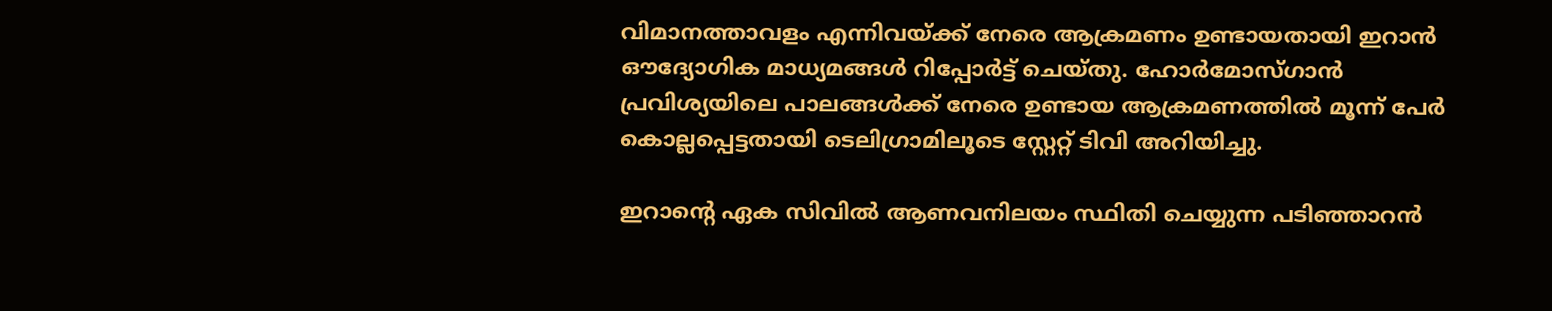വിമാനത്താവളം എന്നിവയ്ക്ക് നേരെ ആക്രമണം ഉണ്ടായതായി ഇറാന്‍ ഔദ്യോഗിക മാധ്യമങ്ങള്‍ റിപ്പോര്‍ട്ട് ചെയ്തു. ഹോര്‍മോസ്ഗാന്‍ പ്രവിശ്യയിലെ പാലങ്ങള്‍ക്ക് നേരെ ഉണ്ടായ ആക്രമണത്തില്‍ മൂന്ന് പേര്‍ കൊല്ലപ്പെട്ടതായി ടെലിഗ്രാമിലൂടെ സ്റ്റേറ്റ് ടിവി അറിയിച്ചു.

ഇറാന്റെ ഏക സിവില്‍ ആണവനിലയം സ്ഥിതി ചെയ്യുന്ന പടിഞ്ഞാറന്‍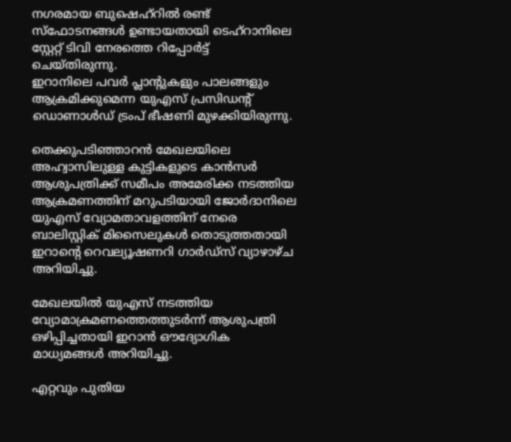നഗരമായ ബുഷെഹ്‌റില്‍ രണ്ട് സ്‌ഫോടനങ്ങള്‍ ഉണ്ടായതായി ടെഹ്റാനിലെ സ്റ്റേറ്റ് ടിവി നേരത്തെ റിപ്പോര്‍ട്ട് ചെയ്തിരുന്നു.
ഇറാനിലെ പവര്‍ പ്ലാന്റുകളും പാലങ്ങളും ആക്രമിക്കുമെന്ന യുഎസ് പ്രസിഡന്റ് ഡൊണാള്‍ഡ് ട്രംപ് ഭീഷണി മുഴക്കിയിരുന്നു.

തെക്കുപടിഞ്ഞാറന്‍ മേഖലയിലെ അഹ്വാസിലുള്ള കുട്ടികളുടെ കാന്‍സര്‍ ആശുപത്രിക്ക് സമീപം അമേരിക്ക നടത്തിയ ആക്രമണത്തിന് മറുപടിയായി ജോര്‍ദാനിലെ യുഎസ് വ്യോമതാവളത്തിന് നേരെ ബാലിസ്റ്റിക് മിസൈലുകള്‍ തൊടുത്തതായി ഇറാന്റെ റെവല്യൂഷണറി ഗാര്‍ഡ്‌സ് വ്യാഴാഴ്ച അറിയിച്ചു.

മേഖലയില്‍ യുഎസ് നടത്തിയ വ്യോമാക്രമണത്തെത്തുടര്‍ന്ന് ആശുപത്രി ഒഴിപ്പിച്ചതായി ഇറാന്‍ ഔദ്യോഗിക മാധ്യമങ്ങള്‍ അറിയിച്ചു.

എറ്റവും പുതിയ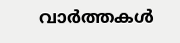വാർത്തകൾ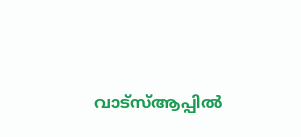വാട്സ്ആപ്പിൽ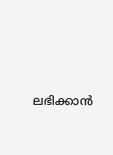ലഭിക്കാൻ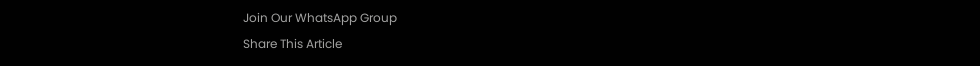Join Our WhatsApp Group
Share This Article